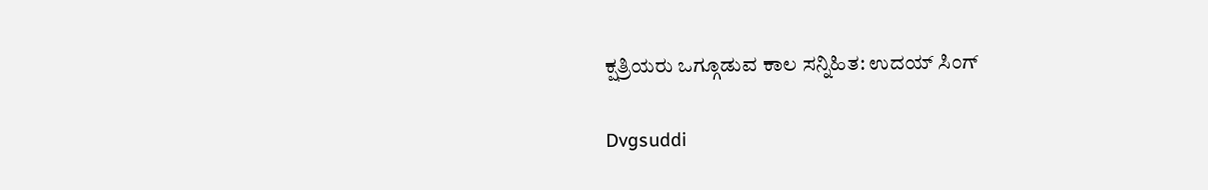ಕ್ಷತ್ರಿಯರು ಒಗ್ಗೂಡುವ ಕಾಲ ಸನ್ನಿಹಿತ: ಉದಯ್ ಸಿಂಗ್

Dvgsuddi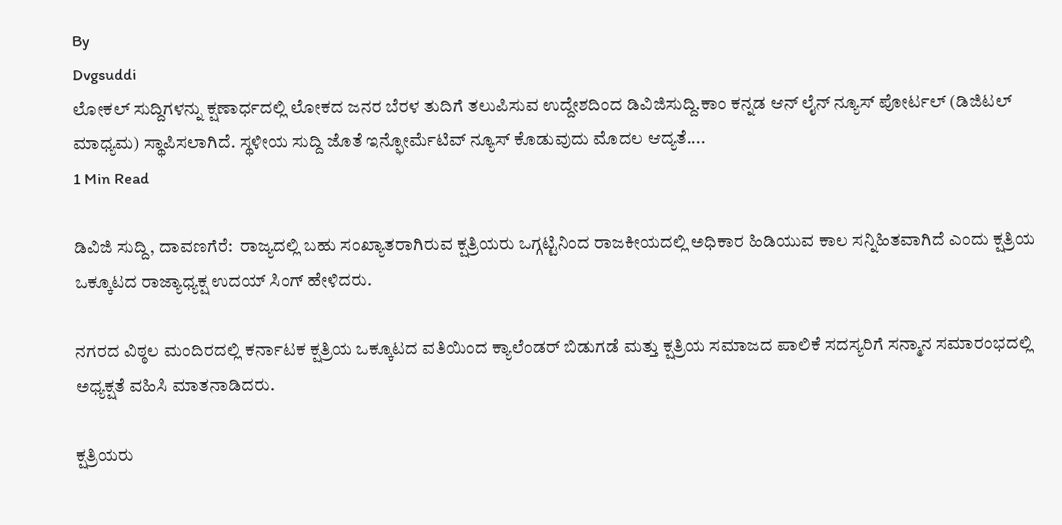By
Dvgsuddi
ಲೋಕಲ್ ಸುದ್ದಿಗಳನ್ನು ಕ್ಷಣಾರ್ಧದಲ್ಲಿ ಲೋಕದ ಜನರ ಬೆರಳ ತುದಿಗೆ ತಲುಪಿಸುವ ಉದ್ದೇಶದಿಂದ ಡಿವಿಜಿಸುದ್ದಿ.ಕಾಂ ಕನ್ನಡ ಆನ್ ಲೈನ್ ನ್ಯೂಸ್ ಪೋರ್ಟಲ್ (ಡಿಜಿಟಲ್ ಮಾಧ್ಯಮ) ಸ್ಥಾಪಿಸಲಾಗಿದೆ. ಸ್ಥಳೀಯ ಸುದ್ದಿ ಜೊತೆ ಇನ್ಫೋರ್ಮೆಟಿವ್ ನ್ಯೂಸ್ ಕೊಡುವುದು ಮೊದಲ ಆದ್ಯತೆ....
1 Min Read

ಡಿವಿಜಿ ಸುದ್ದಿ, ದಾವಣಗೆರೆ:  ರಾಜ್ಯದಲ್ಲಿ ಬಹು ಸಂಖ್ಯಾತರಾಗಿರುವ ಕ್ಷತ್ರಿಯರು ಒಗ್ಗಟ್ಟಿನಿಂದ ರಾಜಕೀಯದಲ್ಲಿ ಅಧಿಕಾರ ಹಿಡಿಯುವ ಕಾಲ ಸನ್ನಿಹಿತವಾಗಿದೆ ಎಂದು ಕ್ಷತ್ರಿಯ ಒಕ್ಕೂಟದ ರಾಜ್ಯಾಧ್ಯಕ್ಷ ಉದಯ್ ಸಿಂಗ್ ಹೇಳಿದರು.

ನಗರದ ವಿಠ್ಠಲ ಮಂದಿರದಲ್ಲಿ ಕರ್ನಾಟಕ ಕ್ಷತ್ರಿಯ ಒಕ್ಕೂಟದ ವತಿಯಿಂದ ಕ್ಯಾಲೆಂಡರ್ ಬಿಡುಗಡೆ ಮತ್ತು ಕ್ಷತ್ರಿಯ ಸಮಾಜದ ಪಾಲಿಕೆ ಸದಸ್ಯರಿಗೆ ಸನ್ಮಾನ ಸಮಾರಂಭದಲ್ಲಿ ಅಧ್ಯಕ್ಷತೆ ವಹಿಸಿ ಮಾತನಾಡಿದರು.

ಕ್ಷತ್ರಿಯರು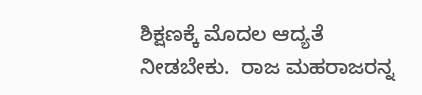ಶಿಕ್ಷಣಕ್ಕೆ ಮೊದಲ ಆದ್ಯತೆ ನೀಡಬೇಕು.  ರಾಜ ಮಹರಾಜರನ್ನ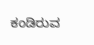ಕಂಡಿರುವ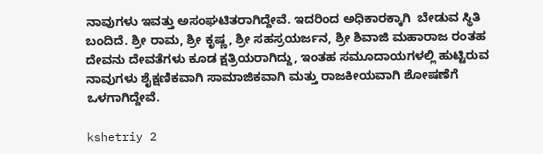ನಾವುಗಳು ಇವತ್ತು ಅಸಂಘಟಿತರಾಗಿದ್ದೇವೆ. ಇದರಿಂದ ಅಧಿಕಾರಕ್ಕಾಗಿ  ಬೇಡುವ ಸ್ಥಿತಿ ಬಂದಿದೆ. ಶ್ರೀ ರಾಮ, ಶ್ರೀ ಕೃಷ್ಣ, ಶ್ರೀ ಸಹಸ್ರಯರ್ಜನ, ಶ್ರೀ ಶಿವಾಜಿ ಮಹಾರಾಜ ರಂತಹ ದೇವನು ದೇವತೆಗಳು ಕೂಡ ಕ್ಷತ್ರಿಯರಾಗಿದ್ದು, ಇಂತಹ ಸಮೂದಾಯಗಳಲ್ಲಿ ಹುಟ್ಟಿರುವ ನಾವುಗಳು ಶೈಕ್ಷಣಿಕವಾಗಿ ಸಾಮಾಜಿಕವಾಗಿ ಮತ್ತು ರಾಜಕೀಯವಾಗಿ ಶೋಷಣೆಗೆ ಒಳಗಾಗಿದ್ದೇವೆ.

kshetriy 2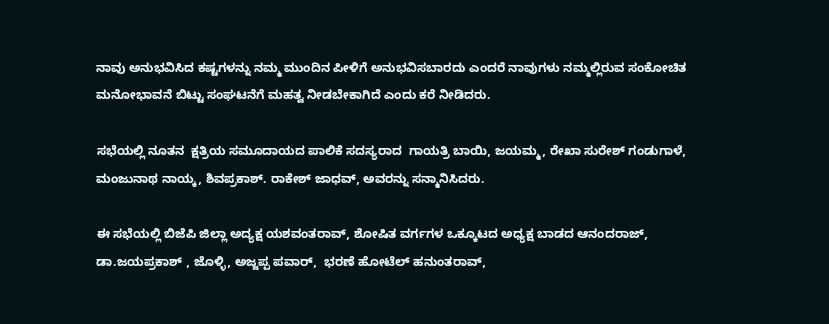ನಾವು ಅನುಭವಿಸಿದ ಕಷ್ಟಗಳನ್ನು ನಮ್ಮ ಮುಂದಿನ ಪೀಳಿಗೆ ಅನುಭವಿಸಬಾರದು ಎಂದರೆ ನಾವುಗಳು ನಮ್ಮಲ್ಲಿರುವ ಸಂಕೋಚಿತ ಮನೋಭಾವನೆ ಬಿಟ್ಟು ಸಂಘಟನೆಗೆ ಮಹತ್ವ ನೀಡಬೇಕಾಗಿದೆ ಎಂದು ಕರೆ ನೀಡಿದರು.

ಸಭೆಯಲ್ಲಿ ನೂತನ  ಕ್ಷತ್ರಿಯ ಸಮೂದಾಯದ ಪಾಲಿಕೆ ಸದಸ್ಯರಾದ  ಗಾಯತ್ರಿ ಬಾಯಿ, ಜಯಮ್ಮ, ರೇಖಾ ಸುರೇಶ್ ಗಂಡುಗಾಳೆ, ಮಂಜುನಾಥ ನಾಯ್ಕ, ಶಿವಪ್ರಕಾಶ್. ರಾಕೇಶ್ ಜಾಧವ್, ಅವರನ್ನು ಸನ್ಮಾನಿಸಿದರು.

ಈ ಸಭೆಯಲ್ಲಿ ಬಿಜೆಪಿ ಜಿಲ್ಲಾ ಅದ್ಯಕ್ಷ ಯಶವಂತರಾವ್, ಶೋಷಿತ ವರ್ಗಗಳ ಒಕ್ಕೂಟದ ಅಧ್ಯಕ್ಷ ಬಾಡದ ಆನಂದರಾಜ್, ಡಾ.ಜಯಪ್ರಕಾಶ್ , ಜೊಳ್ಳಿ, ಅಜ್ಜಪ್ಪ ಪವಾರ್,  ಭರಣೆ ಹೋಟೆಲ್ ಹನುಂತರಾವ್,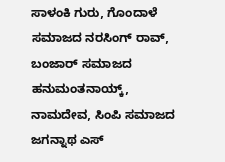ಸಾಳಂಕಿ ಗುರು, ಗೊಂದಾಳೆ ಸಮಾಜದ ನರಸಿಂಗ್ ರಾವ್, ಬಂಜಾರ್ ಸಮಾಜದ ಹನುಮಂತನಾಯ್ಕ್, ನಾಮದೇವ, ಸಿಂಪಿ ಸಮಾಜದ ಜಗನ್ನಾಥ ಎಸ್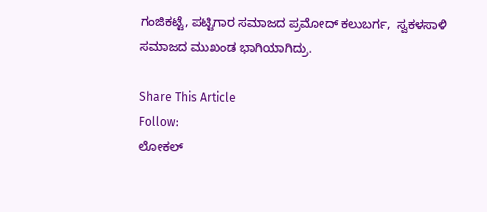ಗಂಜಿಕಟ್ಟೆ, ಪಟ್ಟಿಗಾರ ಸಮಾಜದ ಪ್ರಮೋದ್ ಕಲುಬರ್ಗ,  ಸ್ವಕಳಸಾಳಿ ಸಮಾಜದ ಮುಖಂಡ ಭಾಗಿಯಾಗಿದ್ರು.

Share This Article
Follow:
ಲೋಕಲ್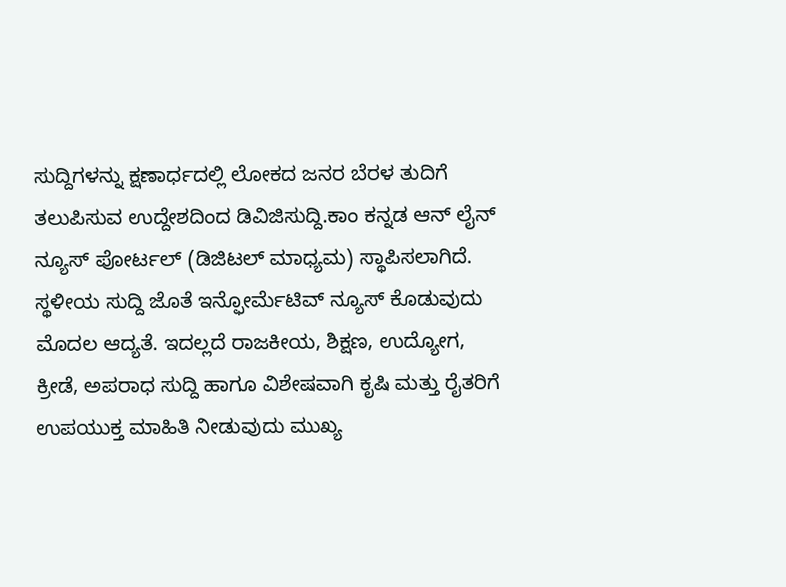ಸುದ್ದಿಗಳನ್ನು ಕ್ಷಣಾರ್ಧದಲ್ಲಿ ಲೋಕದ ಜನರ ಬೆರಳ ತುದಿಗೆ ತಲುಪಿಸುವ ಉದ್ದೇಶದಿಂದ ಡಿವಿಜಿಸುದ್ದಿ.ಕಾಂ ಕನ್ನಡ ಆನ್ ಲೈನ್ ನ್ಯೂಸ್ ಪೋರ್ಟಲ್ (ಡಿಜಿಟಲ್ ಮಾಧ್ಯಮ) ಸ್ಥಾಪಿಸಲಾಗಿದೆ. ಸ್ಥಳೀಯ ಸುದ್ದಿ ಜೊತೆ ಇನ್ಫೋರ್ಮೆಟಿವ್ ನ್ಯೂಸ್ ಕೊಡುವುದು ಮೊದಲ ಆದ್ಯತೆ. ಇದಲ್ಲದೆ ರಾಜಕೀಯ, ಶಿಕ್ಷಣ, ಉದ್ಯೋಗ, ಕ್ರೀಡೆ, ಅಪರಾಧ ಸುದ್ದಿ ಹಾಗೂ ವಿಶೇಷವಾಗಿ ಕೃಷಿ ಮತ್ತು ರೈತರಿಗೆ ಉಪಯುಕ್ತ ಮಾಹಿತಿ ನೀಡುವುದು ಮುಖ್ಯ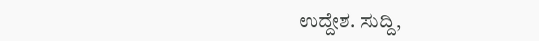ಉದ್ದೇಶ. ಸುದ್ದಿ,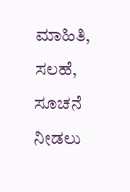ಮಾಹಿತಿ, ಸಲಹೆ, ಸೂಚನೆ ನೀಡಲು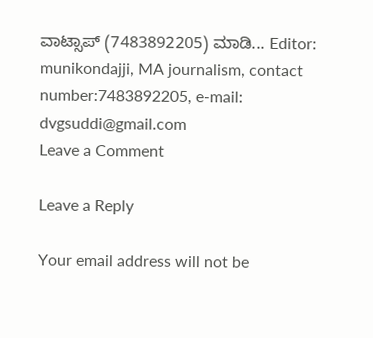ವಾಟ್ಸಾಪ್ (7483892205) ಮಾಡಿ... Editor: munikondajji, MA journalism, contact number:7483892205, e-mail: dvgsuddi@gmail.com
Leave a Comment

Leave a Reply

Your email address will not be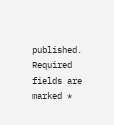published. Required fields are marked *